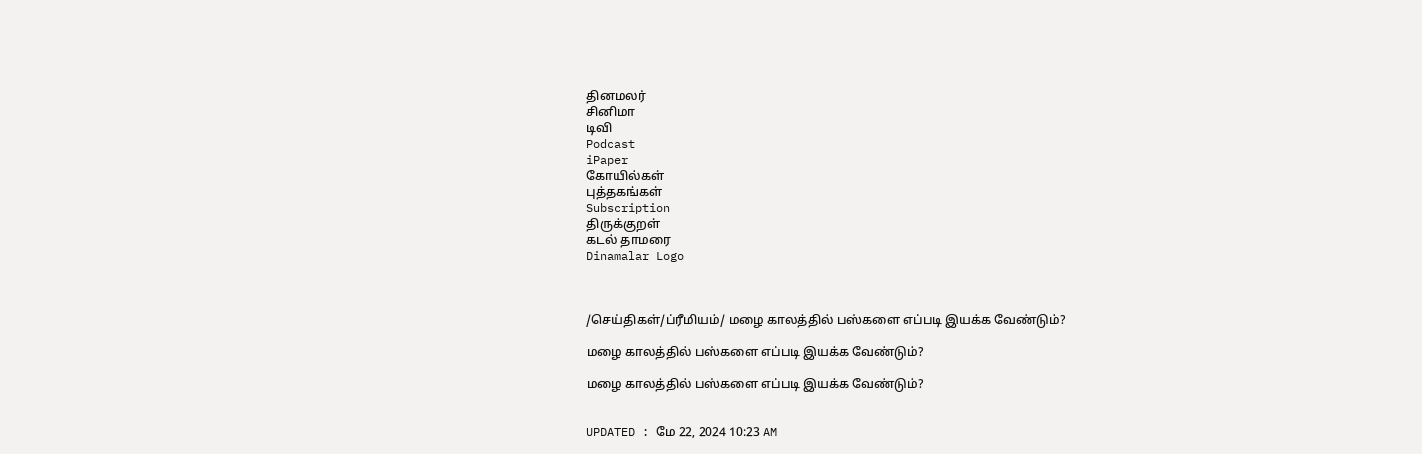தினமலர்
சினிமா
டிவி
Podcast
iPaper
கோயில்கள்
புத்தகங்கள்
Subscription
திருக்குறள்
கடல் தாமரை
Dinamalar Logo



/செய்திகள்/ப்ரீமியம்/ மழை காலத்தில் பஸ்களை எப்படி இயக்க வேண்டும்?

மழை காலத்தில் பஸ்களை எப்படி இயக்க வேண்டும்?

மழை காலத்தில் பஸ்களை எப்படி இயக்க வேண்டும்?


UPDATED : மே 22, 2024 10:23 AM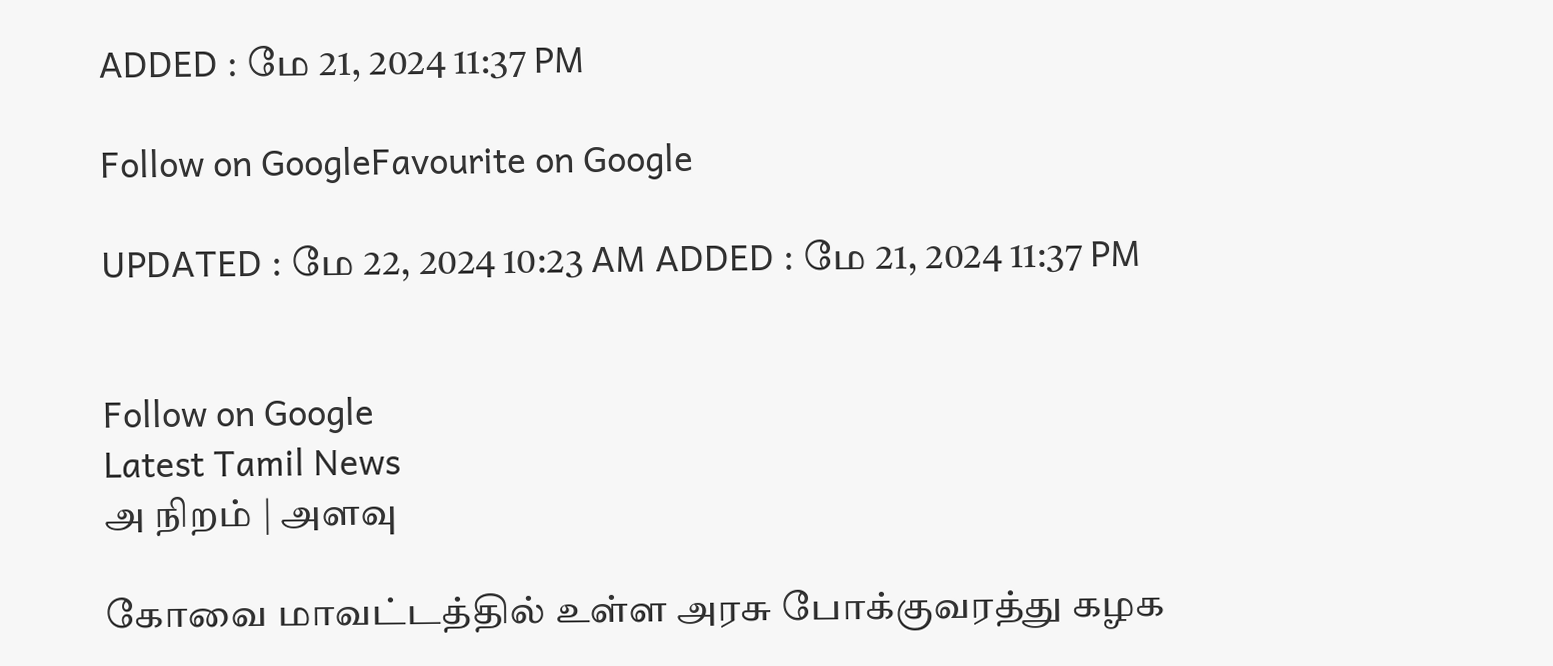ADDED : மே 21, 2024 11:37 PM

Follow on GoogleFavourite on Google

UPDATED : மே 22, 2024 10:23 AM ADDED : மே 21, 2024 11:37 PM


Follow on Google
Latest Tamil News
அ நிறம் | அளவு

கோவை மாவட்டத்தில் உள்ள அரசு போக்குவரத்து கழக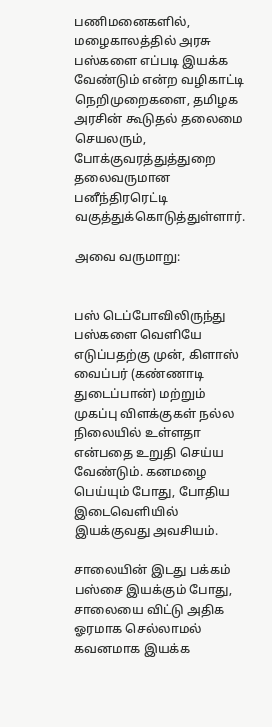பணிமனைகளில், மழைகாலத்தில் அரசு பஸ்களை எப்படி இயக்க வேண்டும் என்ற வழிகாட்டி நெறிமுறைகளை, தமிழக அரசின் கூடுதல் தலைமை செயலரும், போக்குவரத்துத்துறை தலைவருமான பனீந்திரரெட்டி வகுத்துக்கொடுத்துள்ளார்.

அவை வருமாறு:


பஸ் டெப்போவிலிருந்து பஸ்களை வெளியே எடுப்பதற்கு முன், கிளாஸ் வைப்பர் (கண்ணாடி துடைப்பான்) மற்றும் முகப்பு விளக்குகள் நல்ல நிலையில் உள்ளதா என்பதை உறுதி செய்ய வேண்டும். கனமழை பெய்யும் போது, போதிய இடைவெளியில் இயக்குவது அவசியம்.

சாலையின் இடது பக்கம் பஸ்சை இயக்கும் போது, சாலையை விட்டு அதிக ஓரமாக செல்லாமல் கவனமாக இயக்க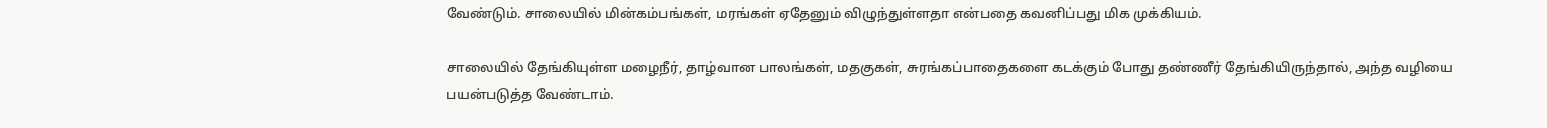வேண்டும். சாலையில் மின்கம்பங்கள், மரங்கள் ஏதேனும் விழுந்துள்ளதா என்பதை கவனிப்பது மிக முக்கியம்.

சாலையில் தேங்கியுள்ள மழைநீர், தாழ்வான பாலங்கள், மதகுகள், சுரங்கப்பாதைகளை கடக்கும் போது தண்ணீர் தேங்கியிருந்தால், அந்த வழியை பயன்படுத்த வேண்டாம்.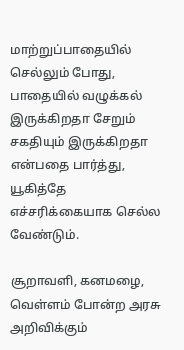மாற்றுப்பாதையில் செல்லும் போது, பாதையில் வழுக்கல் இருக்கிறதா சேறும் சகதியும் இருக்கிறதா என்பதை பார்த்து, யூகித்தே எச்சரிக்கையாக செல்ல வேண்டும்.

சூறாவளி, கனமழை, வெள்ளம் போன்ற அரசு அறிவிக்கும்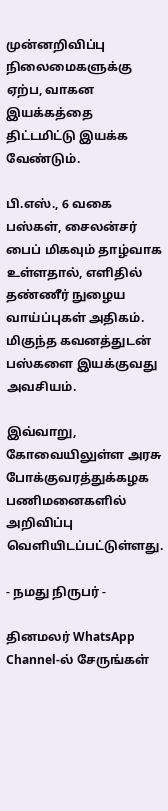முன்னறிவிப்பு நிலைமைகளுக்கு ஏற்ப, வாகன இயக்கத்தை திட்டமிட்டு இயக்க வேண்டும்.

பி.எஸ்., 6 வகை பஸ்கள், சைலன்சர் பைப் மிகவும் தாழ்வாக உள்ளதால், எளிதில் தண்ணீர் நுழைய வாய்ப்புகள் அதிகம். மிகுந்த கவனத்துடன் பஸ்களை இயக்குவது அவசியம்.

இவ்வாறு, கோவையிலுள்ள அரசு போக்குவரத்துக்கழக பணிமனைகளில் அறிவிப்பு வெளியிடப்பட்டுள்ளது.

- நமது நிருபர் -

தினமலர் WhatsApp Channel-ல் சேருங்கள்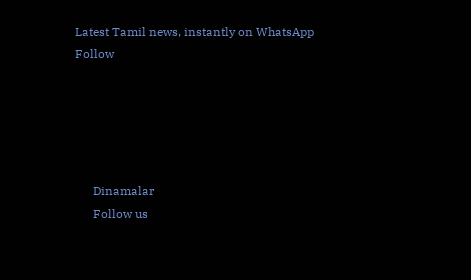Latest Tamil news, instantly on WhatsApp
Follow





      Dinamalar
      Follow us